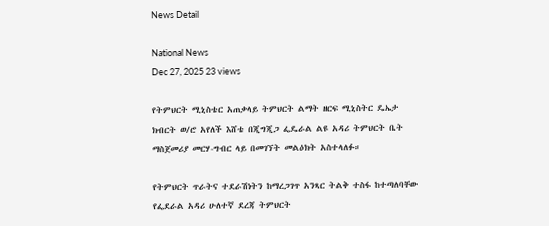News Detail

National News
Dec 27, 2025 23 views

የትምህርት ሚኒስቴር አጠቃላይ ትምህርት ልማት ዘርፍ ሚኒስትር ዴኤታ ክብርት ወ/ሮ አየለች እሸቴ በጂግጂጋ ፌዴራል ልዩ አዳሪ ትምህርት ቤት ማስጀመሪያ መርሃ-ግብር ላይ በመገኘት መልዕክት አስተላለፉ።

የትምህርት ጥራትና ተደራሽነትን ከማረጋገጥ አንጻር ትልቅ ተስፋ ከተጣለባቸው የፌደራል አዳሪ ሁለተኛ ደረጃ ትምህርት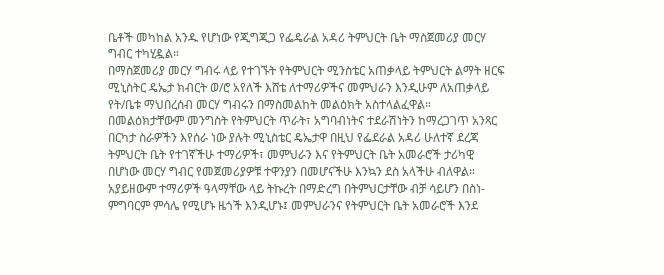ቤቶች መካከል አንዱ የሆነው የጂግጂጋ የፌዴራል አዳሪ ትምህርት ቤት ማስጀመሪያ መርሃ ግብር ተካሂዷል።
በማስጀመሪያ መርሃ ግብሩ ላይ የተገኙት የትምህርት ሚንስቴር አጠቃላይ ትምህርት ልማት ዘርፍ ሚኒስትር ዴኤታ ክብርት ወ/ሮ አየለች እሸቴ ለተማሪዎችና መምህራን እንዲሁም ለአጠቃላይ የት/ቤቱ ማህበረሰብ መርሃ ግብሩን በማስመልከት መልዕክት አስተላልፈዋል።
በመልዕክታቸውም መንግስት የትምህርት ጥራት፣ አግባብነትና ተደራሽነትን ከማረጋገጥ አንጻር በርካታ ስራዎችን እየሰራ ነው ያሉት ሚኒስቴር ዴኤታዋ በዚህ የፌደራል አዳሪ ሁለተኛ ደረጃ ትምህርት ቤት የተገኛችሁ ተማሪዎች፣ መምህራን እና የትምህርት ቤት አመራሮች ታሪካዊ በሆነው መርሃ ግብር የመጀመሪያዎቹ ተዋንያን በመሆናችሁ እንኳን ደስ አላችሁ ብለዋል።
አያይዘውም ተማሪዎች ዓላማቸው ላይ ትኩረት በማድረግ በትምህርታቸው ብቻ ሳይሆን በስነ-ምግባርም ምሳሌ የሚሆኑ ዜጎች እንዲሆኑ፤ መምህራንና የትምህርት ቤት አመራሮች እንደ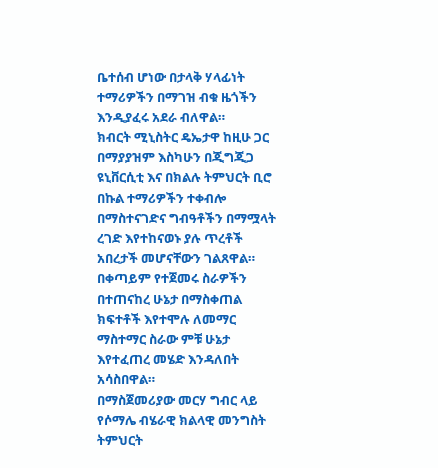ቤተሰብ ሆነው በታላቅ ሃላፊነት ተማሪዎችን በማገዝ ብቁ ዜጎችን እንዲያፈሩ አደራ ብለዋል።
ክብርት ሚኒስትር ዴኤታዋ ከዚሁ ጋር በማያያዝም እስካሁን በጂግጂጋ ዩኒቨርሲቲ እና በክልሉ ትምህርት ቢሮ በኩል ተማሪዎችን ተቀብሎ በማስተናገድና ግብዓቶችን በማሟላት ረገድ እየተከናወኑ ያሉ ጥረቶች አበረታች መሆናቸውን ገልጸዋል።
በቀጣይም የተጀመሩ ስራዎችን በተጠናከረ ሁኔታ በማስቀጠል ክፍተቶች እየተሞሉ ለመማር ማስተማር ስራው ምቹ ሁኔታ እየተፈጠረ መሄድ እንዳለበት አሳስበዋል።
በማስጀመሪያው መርሃ ግብር ላይ የሶማሌ ብሄራዊ ክልላዊ መንግስት ትምህርት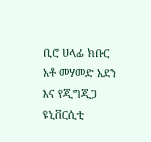ቢሮ ሀላፊ ክቡር አቶ መሃመድ አደን እና የጂግጂጋ ዩኒቨርሲቲ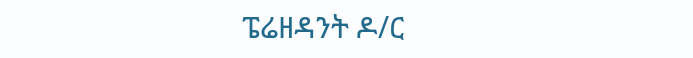ፔሬዘዳንት ዶ/ር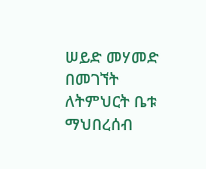ሠይድ መሃመድ በመገኘት ለትምህርት ቤቱ ማህበረሰብ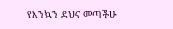የእንኳን ደህና መጣችሁ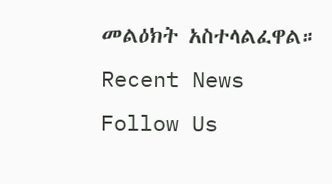መልዕክት አስተላልፈዋል።
Recent News
Follow Us